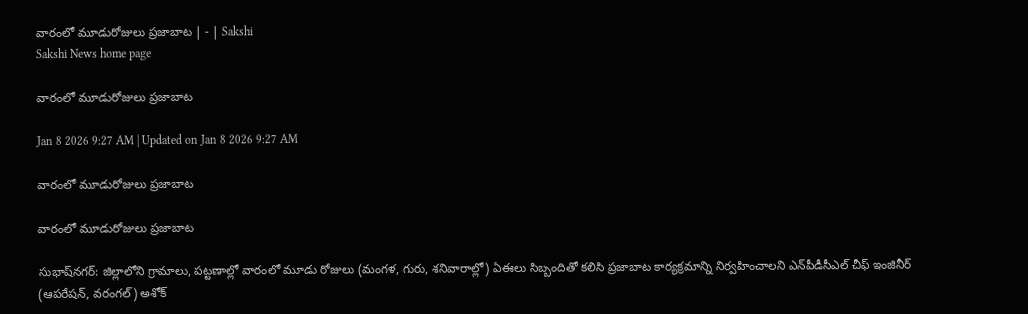వారంలో మూడురోజులు ప్రజాబాట | - | Sakshi
Sakshi News home page

వారంలో మూడురోజులు ప్రజాబాట

Jan 8 2026 9:27 AM | Updated on Jan 8 2026 9:27 AM

వారంలో మూడురోజులు ప్రజాబాట

వారంలో మూడురోజులు ప్రజాబాట

సుభాష్‌నగర్‌: జిల్లాలోని గ్రామాలు, పట్టణాల్లో వారంలో మూడు రోజులు (మంగళ, గురు, శనివారాల్లో) ఏఈలు సిబ్బందితో కలిసి ప్రజాబాట కార్యక్రమాన్ని నిర్వహించాలని ఎన్‌పీడీసీఎల్‌ చీఫ్‌ ఇంజినీర్‌ (ఆపరేషన్‌, వరంగల్‌) అశోక్‌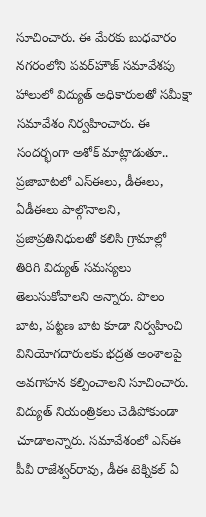సూచించారు. ఈ మేరకు బుధవారం నగరంలోని పవర్‌హౌజ్‌ సమావేశపు హాలులో విద్యుత్‌ అధికారులతో సమీక్షా సమావేశం నిర్వహించారు. ఈ సందర్భంగా అశోక్‌ మాట్లాడుతూ.. ప్రజాబాటలో ఎస్‌ఈలు, డీఈలు, ఏడీఈలు పాల్గొనాలని, ప్రజాప్రతినిధులతో కలిసి గ్రామాల్లో తిరిగి విద్యుత్‌ సమస్యలు తెలుసుకోవాలని అన్నారు. పొలం బాట, పట్టణ బాట కూడా నిర్వహించి వినియోగదారులకు భద్రత అంశాలపై అవగాహన కల్పించాలని సూచించారు. విద్యుత్‌ నియంత్రికలు చెడిపోకుండా చూడాలన్నారు. సమావేశంలో ఎస్‌ఈ పీవీ రాజేశ్వర్‌రావు, డీఈ టెక్నికల్‌ ఏ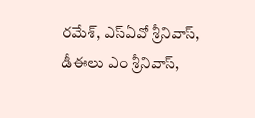రమేశ్‌, ఎస్‌ఏవో శ్రీనివాస్‌, డీఈలు ఎం శ్రీనివాస్‌,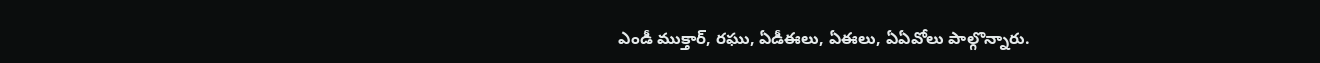ఎండీ ముక్తార్‌, రఘు, ఏడీఈలు, ఏఈలు, ఏఏవోలు పాల్గొన్నారు.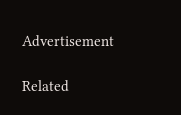Advertisement

Related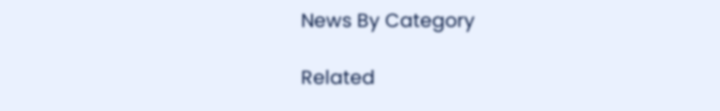News By Category

Related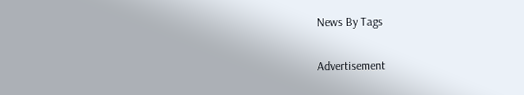News By Tags

Advertisement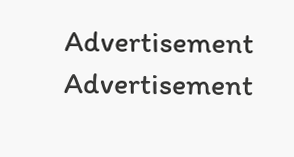Advertisement
Advertisement